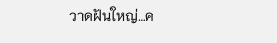วาดฝันใหญ่…ค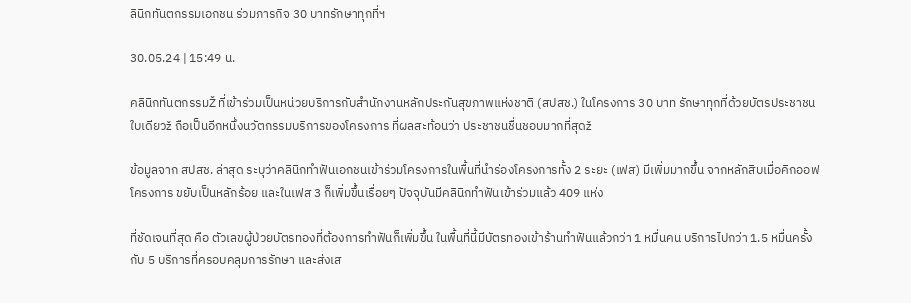ลินิกทันตกรรมเอกชน ร่วมภารกิจ 30 บาทรักษาทุกที่ฯ

30.05.24 | 15:49 น.

คลินิกทันตกรรมŽ ที่เข้าร่วมเป็นหน่วยบริการกับสำนักงานหลักประกันสุขภาพแห่งชาติ (สปสช.) ในโครงการ 30 บาท รักษาทุกที่ด้วยบัตรประชาชนใบเดียวž ถือเป็นอีกหนึ่งนวัตกรรมบริการของโครงการ ที่ผลสะท้อนว่า ประชาชนชื่นชอบมากที่สุดž

ข้อมูลจาก สปสช. ล่าสุด ระบุว่าคลินิกทำฟันเอกชนเข้าร่วมโครงการในพื้นที่นำร่องโครงการทั้ง 2 ระยะ (เฟส) มีเพิ่มมากขึ้น จากหลักสิบเมื่อคิกออฟโครงการ ขยับเป็นหลักร้อย และในเฟส 3 ก็เพิ่มขึ้นเรื่อยๆ ปัจจุบันมีคลินิกทำฟันเข้าร่วมแล้ว 409 แห่ง

ที่ชัดเจนที่สุด คือ ตัวเลขผู้ป่วยบัตรทองที่ต้องการทำฟันก็เพิ่มขึ้น ในพื้นที่นี้มีบัตรทองเข้าร้านทำฟันแล้วกว่า 1 หมื่นคน บริการไปกว่า 1.5 หมื่นครั้ง กับ 5 บริการที่ครอบคลุมการรักษา และส่งเส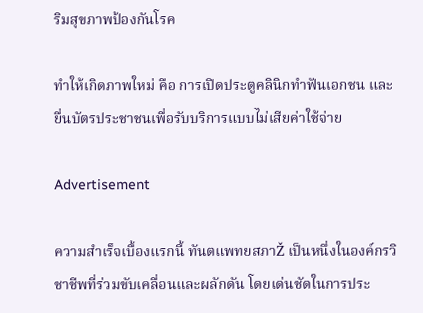ริมสุขภาพป้องกันโรค

ทำให้เกิดภาพใหม่ คือ การเปิดประตูคลินิกทำฟันเอกชน และยื่นบัตรประชาชนเพื่อรับบริการแบบไม่เสียค่าใช้จ่าย

Advertisement

ความสำเร็จเบื้องแรกนี้ ทันตแพทยสภาŽ เป็นหนึ่งในองค์กรวิชาชีพที่ร่วมขับเคลื่อนและผลักดัน โดยเด่นชัดในการประ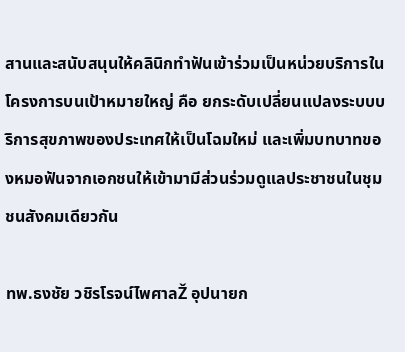สานและสนับสนุนให้คลินิกทำฟันเข้าร่วมเป็นหน่วยบริการในโครงการบนเป้าหมายใหญ่ คือ ยกระดับเปลี่ยนแปลงระบบบริการสุขภาพของประเทศให้เป็นโฉมใหม่ และเพิ่มบทบาทของหมอฟันจากเอกชนให้เข้ามามีส่วนร่วมดูแลประชาชนในชุมชนสังคมเดียวกัน

ทพ.ธงชัย วชิรโรจน์ไพศาลŽ อุปนายก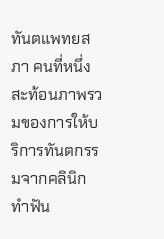ทันตแพทยสภา คนที่หนึ่ง สะท้อนภาพรวมของการให้บริการทันตกรรมจากคลินิกทำฟัน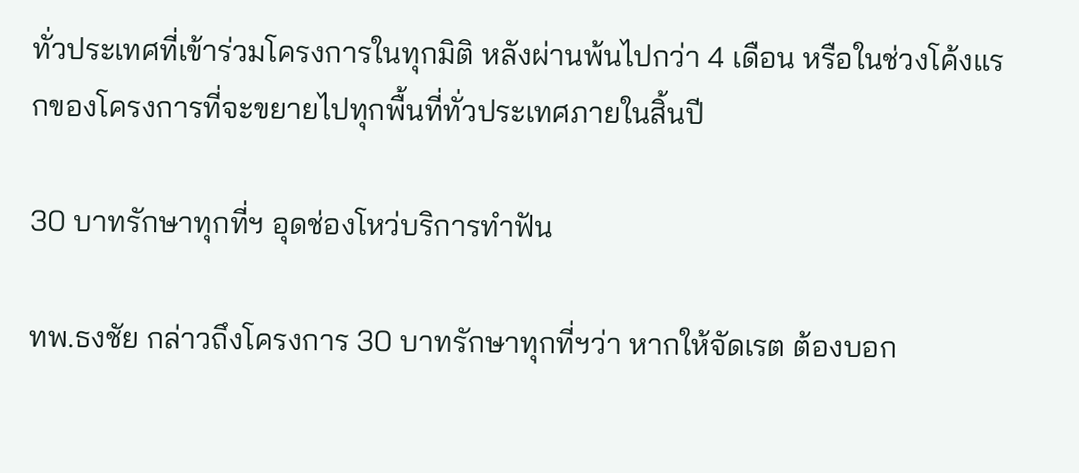ทั่วประเทศที่เข้าร่วมโครงการในทุกมิติ หลังผ่านพ้นไปกว่า 4 เดือน หรือในช่วงโค้งแรกของโครงการที่จะขยายไปทุกพื้นที่ทั่วประเทศภายในสิ้นปี

30 บาทรักษาทุกที่ฯ อุดช่องโหว่บริการทำฟัน

ทพ.ธงชัย กล่าวถึงโครงการ 30 บาทรักษาทุกที่ฯว่า หากให้จัดเรต ต้องบอก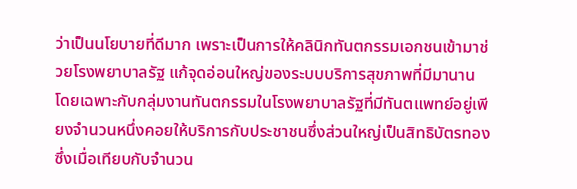ว่าเป็นนโยบายที่ดีมาก เพราะเป็นการให้คลินิกทันตกรรมเอกชนเข้ามาช่วยโรงพยาบาลรัฐ แก้จุดอ่อนใหญ่ของระบบบริการสุขภาพที่มีมานาน โดยเฉพาะกับกลุ่มงานทันตกรรมในโรงพยาบาลรัฐที่มีทันตแพทย์อยู่เพียงจำนวนหนึ่งคอยให้บริการกับประชาชนซึ่งส่วนใหญ่เป็นสิทธิบัตรทอง ซึ่งเมื่อเทียบกับจำนวน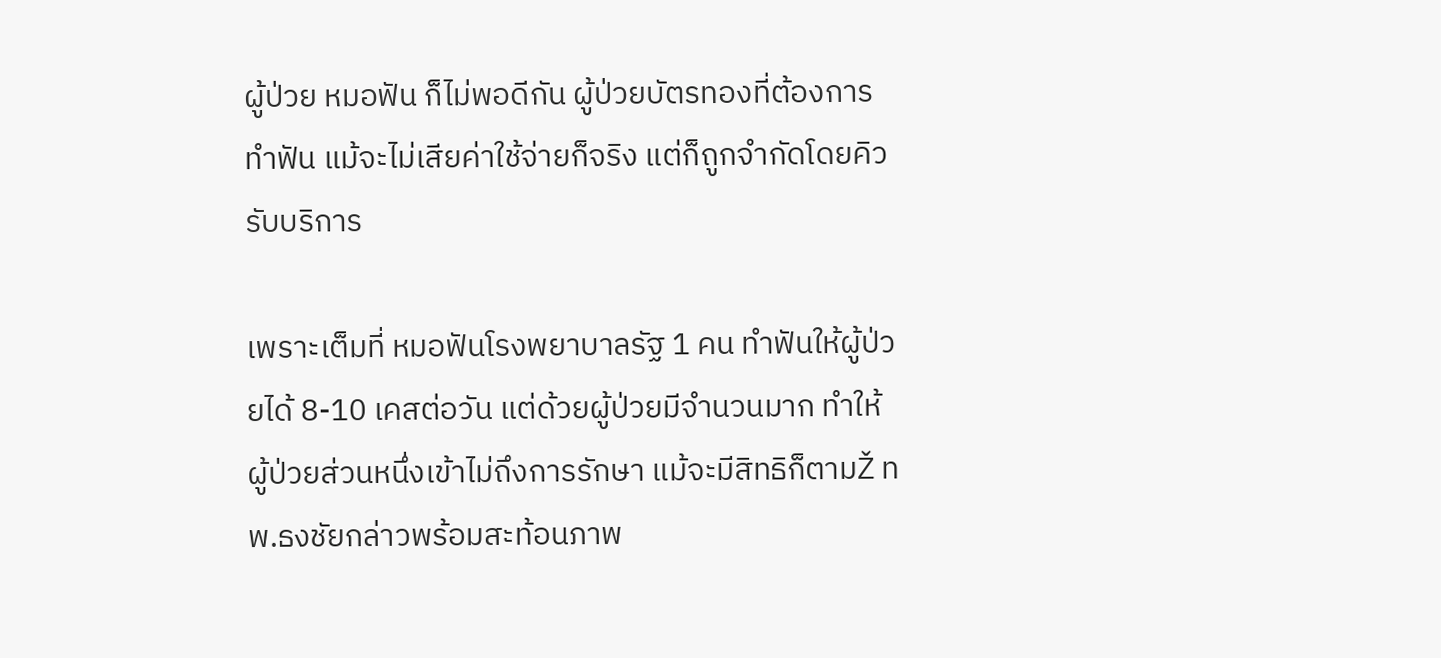ผู้ป่วย หมอฟัน ก็ไม่พอดีกัน ผู้ป่วยบัตรทองที่ต้องการทำฟัน แม้จะไม่เสียค่าใช้จ่ายก็จริง แต่ก็ถูกจำกัดโดยคิวรับบริการ

เพราะเต็มที่ หมอฟันโรงพยาบาลรัฐ 1 คน ทำฟันให้ผู้ป่วยได้ 8-10 เคสต่อวัน แต่ด้วยผู้ป่วยมีจำนวนมาก ทำให้ผู้ป่วยส่วนหนึ่งเข้าไม่ถึงการรักษา แม้จะมีสิทธิก็ตามŽ ทพ.ธงชัยกล่าวพร้อมสะท้อนภาพ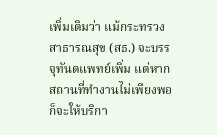เพิ่มเติมว่า แม้กระทรวงสาธารณสุข (สธ.) จะบรรจุทันตแพทย์เพิ่ม แต่หากสถานที่ทำงานไม่เพียงพอ ก็จะให้บริกา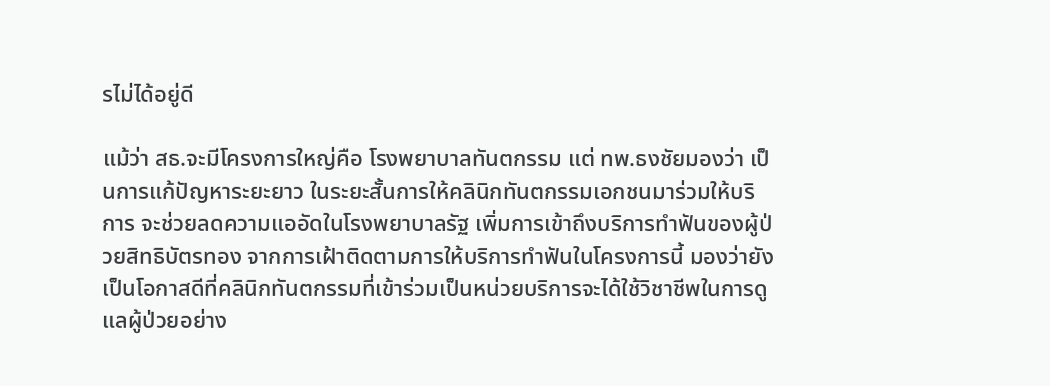รไม่ได้อยู่ดี

แม้ว่า สธ.จะมีโครงการใหญ่คือ โรงพยาบาลทันตกรรม แต่ ทพ.ธงชัยมองว่า เป็นการแก้ปัญหาระยะยาว ในระยะสั้นการให้คลินิกทันตกรรมเอกชนมาร่วมให้บริการ จะช่วยลดความแออัดในโรงพยาบาลรัฐ เพิ่มการเข้าถึงบริการทำฟันของผู้ป่วยสิทธิบัตรทอง จากการเฝ้าติดตามการให้บริการทำฟันในโครงการนี้ มองว่ายังเป็นโอกาสดีที่คลินิกทันตกรรมที่เข้าร่วมเป็นหน่วยบริการจะได้ใช้วิชาชีพในการดูแลผู้ป่วยอย่าง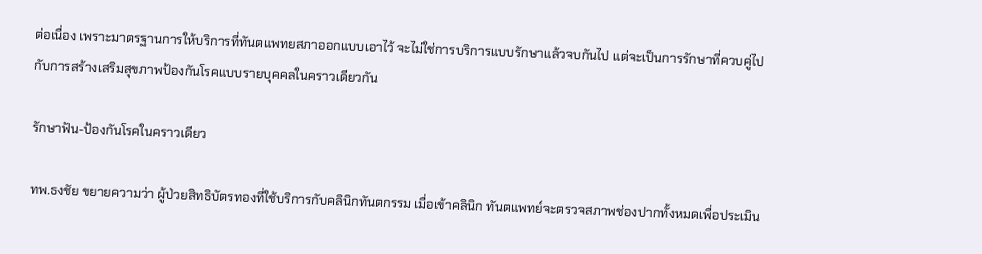ต่อเนื่อง เพราะมาตรฐานการให้บริการที่ทันตแพทยสภาออกแบบเอาไว้ จะไม่ใช่การบริการแบบรักษาแล้วจบกันไป แต่จะเป็นการรักษาที่ควบคู่ไปกับการสร้างเสริมสุขภาพป้องกันโรคแบบรายบุคคลในคราวเดียวกัน

รักษาฟัน-ป้องกันโรคในคราวเดียว

ทพ.ธงชัย ขยายความว่า ผู้ป่วยสิทธิบัตรทองที่ใช้บริการกับคลินิกทันตกรรม เมื่อเข้าคลินิก ทันตแพทย์จะตรวจสภาพช่องปากทั้งหมดเพื่อประเมิน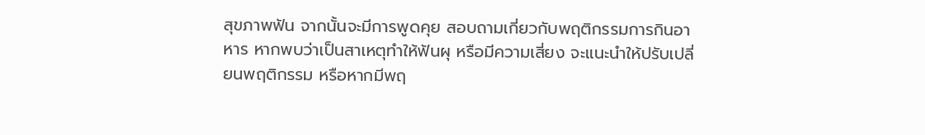สุขภาพฟัน จากนั้นจะมีการพูดคุย สอบถามเกี่ยวกับพฤติกรรมการกินอาหาร หากพบว่าเป็นสาเหตุทำให้ฟันผุ หรือมีความเสี่ยง จะแนะนำให้ปรับเปลี่ยนพฤติกรรม หรือหากมีพฤ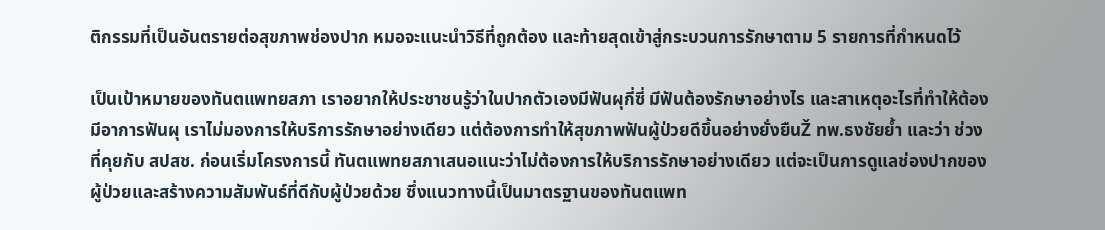ติกรรมที่เป็นอันตรายต่อสุขภาพช่องปาก หมอจะแนะนำวิธีที่ถูกต้อง และท้ายสุดเข้าสู่กระบวนการรักษาตาม 5 รายการที่กำหนดไว้

เป็นเป้าหมายของทันตแพทยสภา เราอยากให้ประชาชนรู้ว่าในปากตัวเองมีฟันผุกี่ซี่ มีฟันต้องรักษาอย่างไร และสาเหตุอะไรที่ทำให้ต้องมีอาการฟันผุ เราไม่มองการให้บริการรักษาอย่างเดียว แต่ต้องการทำให้สุขภาพฟันผู้ป่วยดีขึ้นอย่างยั่งยืนŽ ทพ.ธงชัยย้ำ และว่า ช่วงที่คุยกับ สปสช. ก่อนเริ่มโครงการนี้ ทันตแพทยสภาเสนอแนะว่าไม่ต้องการให้บริการรักษาอย่างเดียว แต่จะเป็นการดูแลช่องปากของผู้ป่วยและสร้างความสัมพันธ์ที่ดีกับผู้ป่วยด้วย ซึ่งแนวทางนี้เป็นมาตรฐานของทันตแพท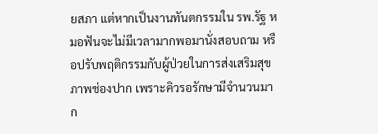ยสภา แต่หากเป็นงานทันตกรรมใน รพ.รัฐ หมอฟันจะไม่มีเวลามากพอมานั่งสอบถาม หรือปรับพฤติกรรมกับผู้ป่วยในการส่งเสริมสุขภาพช่องปาก เพราะคิวรอรักษามีจำนวนมาก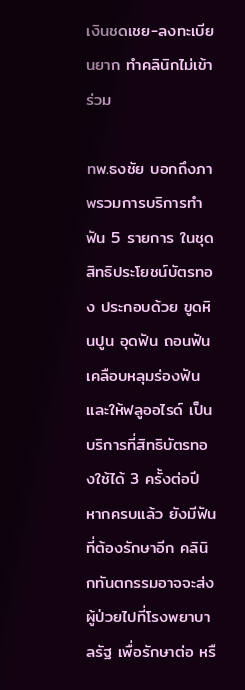เงินชดเชย-ลงทะเบียนยาก ทำคลินิกไม่เข้าร่วม

ทพ.ธงชัย บอกถึงภาพรวมการบริการทำฟัน 5 รายการ ในชุดสิทธิประโยชน์บัตรทอง ประกอบด้วย ขูดหินปูน อุดฟัน ถอนฟัน เคลือบหลุมร่องฟัน และให้ฟลูออไรด์ เป็นบริการที่สิทธิบัตรทองใช้ได้ 3 ครั้งต่อปี หากครบแล้ว ยังมีฟันที่ต้องรักษาอีก คลินิกทันตกรรมอาจจะส่งผู้ป่วยไปที่โรงพยาบาลรัฐ เพื่อรักษาต่อ หรื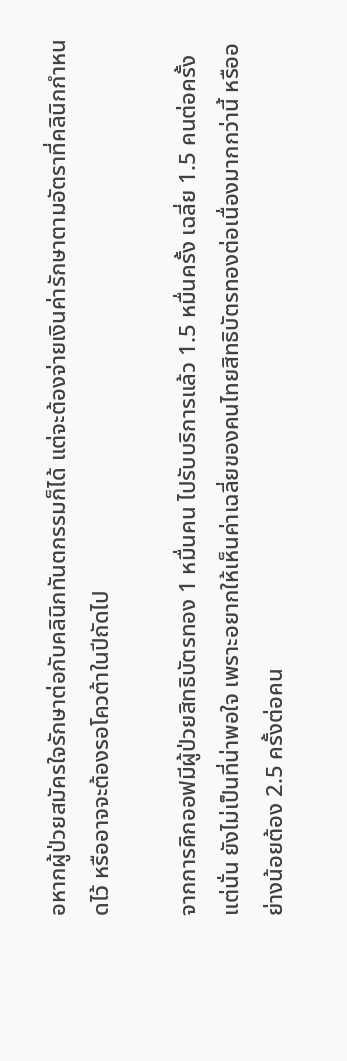อหากผู้ป่วยสมัครใจรักษาต่อกับคลินิกทันตกรรมก็ได้ แต่จะต้องจ่ายเงินค่ารักษาตามอัตราที่คลินิกกำหนดไว้ หรืออาจจะต้องรอโควต้าในปีถัดไป

จากการคิกออฟมีผู้ป่วยสิทธิบัตรทอง 1 หมื่นคน ไปรับบริการแล้ว 1.5 หมื่นครั้ง เฉลี่ย 1.5 คนต่อครั้ง แต่นั่น ยังไม่เป็นที่น่าพอใจ เพราะอยากให้เห็นค่าเฉลี่ยของคนไทยสิทธิบัตรทองต่อเนื่องมากกว่านี้ หรืออย่างน้อยต้อง 2.5 ครั้งต่อคน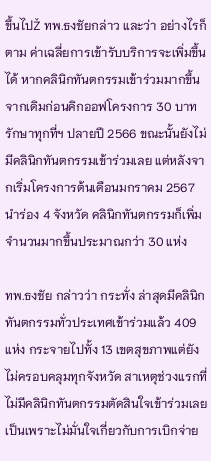ขึ้นไปŽ ทพ.ธงชัยกล่าว และว่า อย่างไรก็ตาม ค่าเฉลี่ยการเข้ารับบริการจะเพิ่มขึ้นได้ หากคลินิกทันตกรรมเข้าร่วมมากขึ้น จากเดิมก่อนคิกออฟโครงการ 30 บาทรักษาทุกที่ฯ ปลายปี 2566 ขณะนั้นยังไม่มีคลินิกทันตกรรมเข้าร่วมเลย แต่หลังจากเริ่มโครงการต้นเดือนมกราคม 2567 นำร่อง 4 จังหวัด คลินิกทันตกรรมก็เพิ่มจำนวนมากขึ้นประมาณกว่า 30 แห่ง

ทพ.ธงชัย กล่าวว่า กระทั่ง ล่าสุดมีคลินิกทันตกรรมทั่วประเทศเข้าร่วมแล้ว 409 แห่ง กระจายไปทั้ง 13 เขตสุขภาพแต่ยังไม่ครอบคลุมทุกจังหวัด สาเหตุช่วงแรกที่ไม่มีคลินิกทันตกรรมตัดสินใจเข้าร่วมเลย เป็นเพราะไม่มั่นใจเกี่ยวกับการเบิกจ่าย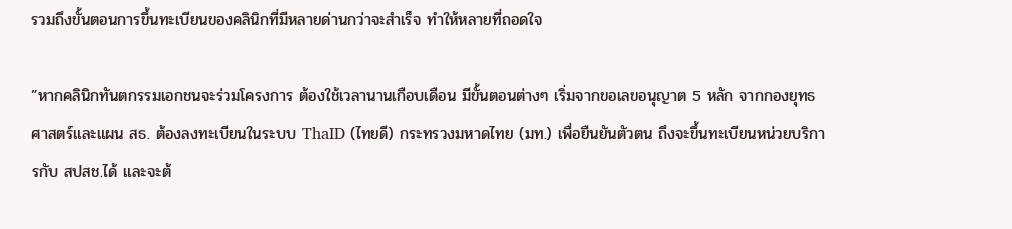รวมถึงขั้นตอนการขึ้นทะเบียนของคลินิกที่มีหลายด่านกว่าจะสำเร็จ ทำให้หลายที่ถอดใจ

”หากคลินิกทันตกรรมเอกชนจะร่วมโครงการ ต้องใช้เวลานานเกือบเดือน มีขั้นตอนต่างๆ เริ่มจากขอเลขอนุญาต 5 หลัก จากกองยุทธศาสตร์และแผน สธ. ต้องลงทะเบียนในระบบ ThaID (ไทยดี) กระทรวงมหาดไทย (มท.) เพื่อยืนยันตัวตน ถึงจะขึ้นทะเบียนหน่วยบริการกับ สปสช.ได้ และจะต้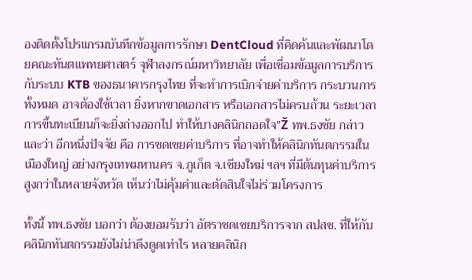องติดตั้งโปรแกรมบันทึกข้อมูลการรักษา DentCloud ที่คิดค้นและพัฒนาโดยคณะทันตแพทยศาสตร์ จุฬาลงกรณ์มหาวิทยาลัย เพื่อเชื่อมข้อมูลการบริการกับระบบ KTB ของธนาคารกรุงไทย ที่จะทำการเบิกจ่ายค่าบริการ กระบวนการทั้งหมด อาจต้องใช้เวลา ยิ่งหากขาดเอกสาร หรือเอกสารไม่ครบถ้วน ระยะเวลาการขึ้นทะเบียนก็จะยิ่งถ่างออกไป ทำให้บางคลินิกถอดใจ”Ž ทพ.ธงชัย กล่าวและว่า อีกหนึ่งปัจจัย คือ การชดเชยค่าบริการ ที่อาจทำให้คลินิกทันตกรรมในเมืองใหญ่ อย่างกรุงเทพมหานคร จ.ภูเก็ต จ.เชียงใหม่ ฯลฯ ที่มีต้นทุนค่าบริการสูงกว่าในหลายจังหวัด เห็นว่าไม่คุ้มค่าและตัดสินใจไม่ร่วมโครงการ

ทั้งนี้ ทพ.ธงชัย บอกว่า ต้องยอมรับว่า อัตราชดเชยบริการจาก สปสช. ที่ให้กับคลินิกทันตกรรมยังไม่น่าดึงดูดเท่าไร หลายคลินิก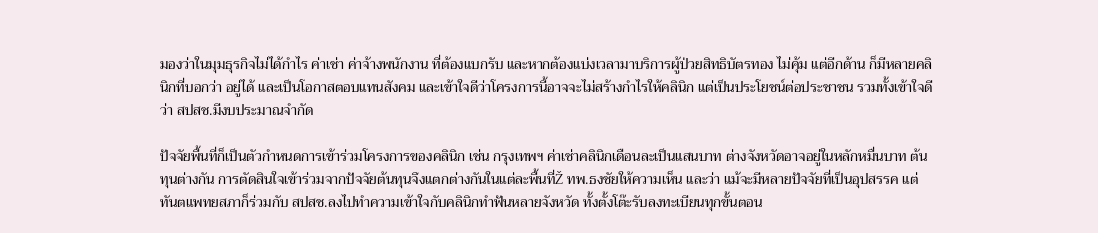มองว่าในมุมธุรกิจไม่ได้กำไร ค่าเช่า ค่าจ้างพนักงาน ที่ต้องแบกรับ และหากต้องแบ่งเวลามาบริการผู้ป่วยสิทธิบัตรทอง ไม่คุ้ม แต่อีกด้าน ก็มีหลายคลินิกที่บอกว่า อยู่ได้ และเป็นโอกาสตอบแทนสังคม และเข้าใจดีว่าโครงการนี้อาจจะไม่สร้างกำไรให้คลินิก แต่เป็นประโยชน์ต่อประชาชน รวมทั้งเข้าใจดีว่า สปสช.มีงบประมาณจำกัด

ปัจจัยพื้นที่ก็เป็นตัวกำหนดการเข้าร่วมโครงการของคลินิก เช่น กรุงเทพฯ ค่าเช่าคลินิกเดือนละเป็นแสนบาท ต่างจังหวัดอาจอยู่ในหลักหมื่นบาท ต้นทุนต่างกัน การตัดสินใจเข้าร่วมจากปัจจัยต้นทุนจึงแตกต่างกันในแต่ละพื้นที่Ž ทพ.ธงชัยให้ความเห็น และว่า แม้จะมีหลายปัจจัยที่เป็นอุปสรรค แต่ทันตแพทยสภาก็ร่วมกับ สปสช.ลงไปทำความเข้าใจกับคลินิกทำฟันหลายจังหวัด ทั้งตั้งโต๊ะรับลงทะเบียนทุกขั้นตอน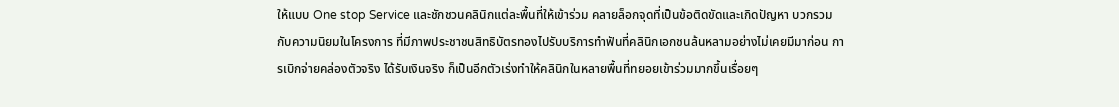ให้แบบ One stop Service และชักชวนคลินิกแต่ละพื้นที่ให้เข้าร่วม คลายล็อกจุดที่เป็นข้อติดขัดและเกิดปัญหา บวกรวมกับความนิยมในโครงการ ที่มีภาพประชาชนสิทธิบัตรทองไปรับบริการทำฟันที่คลินิกเอกชนล้นหลามอย่างไม่เคยมีมาก่อน การเบิกจ่ายคล่องตัวจริง ได้รับเงินจริง ก็เป็นอีกตัวเร่งทำให้คลินิกในหลายพื้นที่ทยอยเข้าร่วมมากขึ้นเรื่อยๆ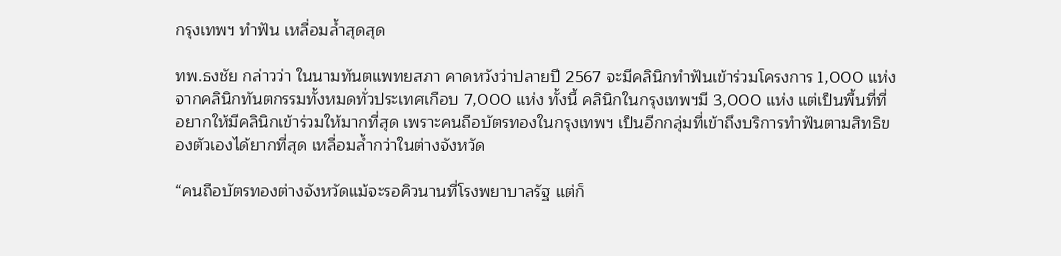กรุงเทพฯ ทำฟัน เหลื่อมล้ำสุดสุด

ทพ.ธงชัย กล่าวว่า ในนามทันตแพทยสภา คาดหวังว่าปลายปี 2567 จะมีคลินิกทำฟันเข้าร่วมโครงการ 1,000 แห่ง จากคลินิกทันตกรรมทั้งหมดทั่วประเทศเกือบ 7,000 แห่ง ทั้งนี้ คลินิกในกรุงเทพฯมี 3,000 แห่ง แต่เป็นพื้นที่ที่อยากให้มีคลินิกเข้าร่วมให้มากที่สุด เพราะคนถือบัตรทองในกรุงเทพฯ เป็นอีกกลุ่มที่เข้าถึงบริการทำฟันตามสิทธิของตัวเองได้ยากที่สุด เหลื่อมล้ำกว่าในต่างจังหวัด

“คนถือบัตรทองต่างจังหวัดแม้จะรอคิวนานที่โรงพยาบาลรัฐ แต่ก็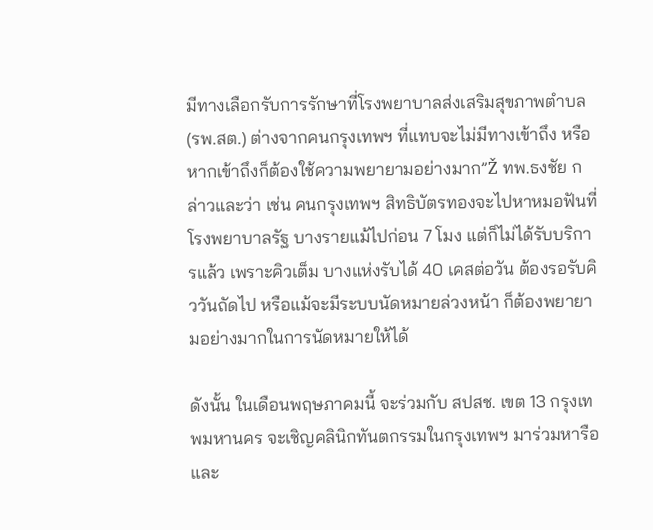มีทางเลือกรับการรักษาที่โรงพยาบาลส่งเสริมสุขภาพตำบล (รพ.สต.) ต่างจากคนกรุงเทพฯ ที่แทบจะไม่มีทางเข้าถึง หรือหากเข้าถึงก็ต้องใช้ความพยายามอย่างมาก”Ž ทพ.ธงชัย กล่าวและว่า เช่น คนกรุงเทพฯ สิทธิบัตรทองจะไปหาหมอฟันที่โรงพยาบาลรัฐ บางรายแม้ไปก่อน 7 โมง แต่ก็ไม่ได้รับบริการแล้ว เพราะคิวเต็ม บางแห่งรับได้ 40 เคสต่อวัน ต้องรอรับคิววันถัดไป หรือแม้จะมีระบบนัดหมายล่วงหน้า ก็ต้องพยายามอย่างมากในการนัดหมายให้ได้

ดังนั้น ในเดือนพฤษภาคมนี้ จะร่วมกับ สปสช. เขต 13 กรุงเทพมหานคร จะเชิญคลินิกทันตกรรมในกรุงเทพฯ มาร่วมหารือ และ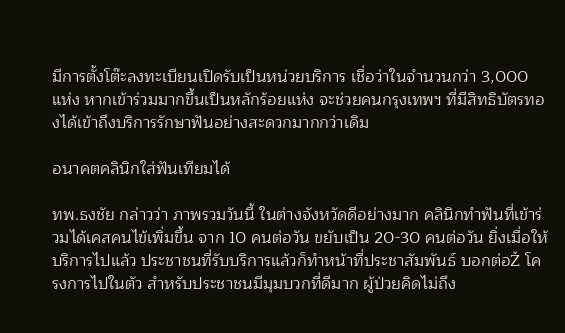มีการตั้งโต๊ะลงทะเบียนเปิดรับเป็นหน่วยบริการ เชื่อว่าในจำนวนกว่า 3,000 แห่ง หากเข้าร่วมมากขึ้นเป็นหลักร้อยแห่ง จะช่วยคนกรุงเทพฯ ที่มีสิทธิบัตรทองได้เข้าถึงบริการรักษาฟันอย่างสะดวกมากกว่าเดิม

อนาคตคลินิกใส่ฟันเทียมได้

ทพ.ธงชัย กล่าวว่า ภาพรวมวันนี้ ในต่างจังหวัดดีอย่างมาก คลินิกทำฟันที่เข้าร่วมได้เคสคนไข้เพิ่มขึ้น จาก 10 คนต่อวัน ขยับเป็น 20-30 คนต่อวัน ยิ่งเมื่อให้บริการไปแล้ว ประชาชนที่รับบริการแล้วก็ทำหน้าที่ประชาสัมพันธ์ บอกต่อŽ โครงการไปในตัว สำหรับประชาชนมีมุมบวกที่ดีมาก ผู้ป่วยคิดไม่ถึง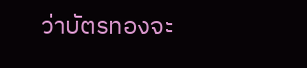ว่าบัตรทองจะ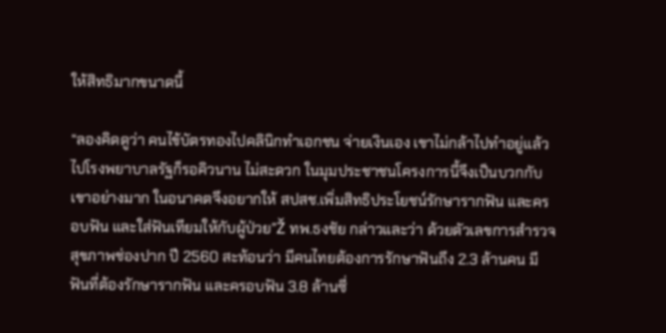ให้สิทธิมากขนาดนี้

“ลองคิดดูว่า คนไข้บัตรทองไปคลินิกทำเอกชน จ่ายเงินเอง เขาไม่กล้าไปทำอยู่แล้ว ไปโรงพยาบาลรัฐก็รอคิวนาน ไม่สะดวก ในมุมประชาชนโครงการนี้จึงเป็นบวกกับเขาอย่างมาก ในอนาคตจึงอยากให้ สปสช.เพิ่มสิทธิประโยชน์รักษารากฟัน และครอบฟัน และใส่ฟันเทียมให้กับผู้ป่วย”Ž ทพ.ธงชัย กล่าวและว่า ด้วยตัวเลขการสำรวจสุขภาพช่องปาก ปี 2560 สะท้อนว่า มีคนไทยต้องการรักษาฟันถึง 2.3 ล้านคน มีฟันที่ต้องรักษารากฟัน และครอบฟัน 3.8 ล้านซี่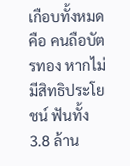เกือบทั้งหมดคือ คนถือบัตรทอง หากไม่มีสิทธิประโยชน์ ฟันทั้ง 3.8 ล้าน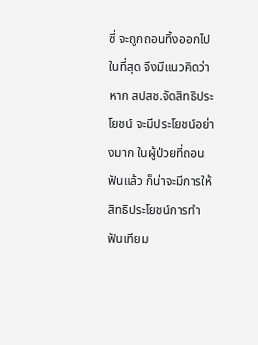ซี่ จะถูกถอนทิ้งออกไปในที่สุด จึงมีแนวคิดว่า หาก สปสช.จัดสิทธิประโยชน์ จะมีประโยชน์อย่างมาก ในผู้ป่วยที่ถอนฟันแล้ว ก็น่าจะมีการให้สิทธิประโยชน์การทำฟันเทียม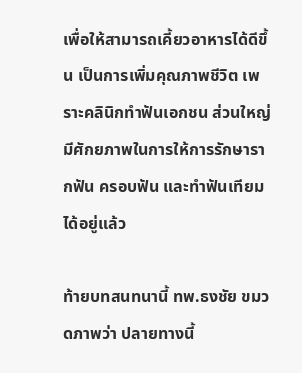เพื่อให้สามารถเคี้ยวอาหารได้ดีขึ้น เป็นการเพิ่มคุณภาพชีวิต เพราะคลินิกทำฟันเอกชน ส่วนใหญ่มีศักยภาพในการให้การรักษารากฟัน ครอบฟัน และทำฟันเทียมได้อยู่แล้ว

ท้ายบทสนทนานี้ ทพ.ธงชัย ขมวดภาพว่า ปลายทางนี้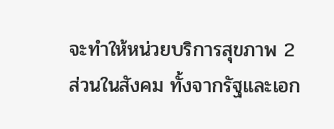จะทำให้หน่วยบริการสุขภาพ 2 ส่วนในสังคม ทั้งจากรัฐและเอก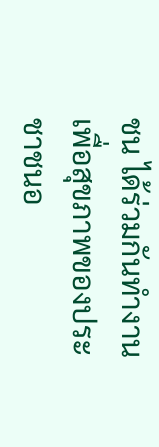ชน ได้ร่วมกันทำงานเพื่อสุขภาพของประชาชนอ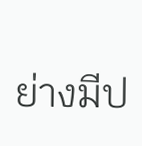ย่างมีป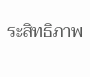ระสิทธิภาพ